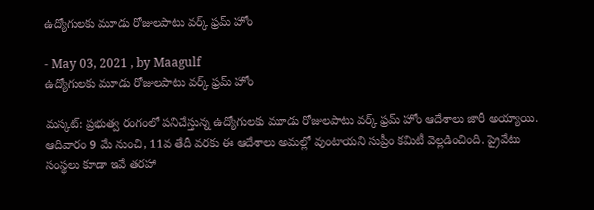ఉద్యోగులకు మూడు రోజులపాటు వర్క్ ఫ్రమ్ హోం

- May 03, 2021 , by Maagulf
ఉద్యోగులకు మూడు రోజులపాటు వర్క్ ఫ్రమ్ హోం

మస్కట్: ప్రభుత్వ రంగంలో పనిచేస్తున్న ఉద్యోగులకు మూడు రోజులపాటు వర్క్ ఫ్రమ్ హోం ఆదేశాలు జారీ అయ్యాయి. ఆదివారం 9 మే నుంచి, 11వ తేదీ వరకు ఈ ఆదేశాలు అమల్లో వుంటాయని సుప్రీం కమిటీ వెల్లడించింది. ప్రైవేటు సంస్థలు కూడా ఇవే తరహా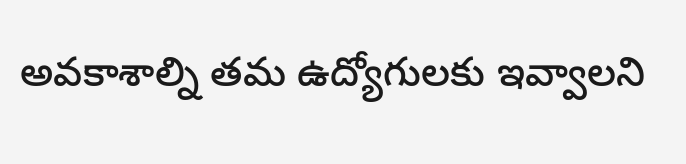అవకాశాల్ని తమ ఉద్యోగులకు ఇవ్వాలని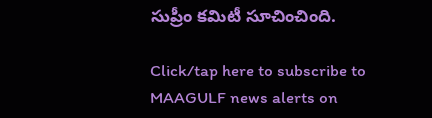సుప్రీం కమిటీ సూచించింది.

Click/tap here to subscribe to MAAGULF news alerts on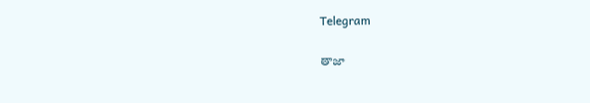Telegram

తాజా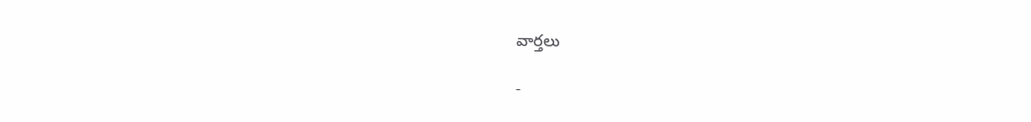వార్తలు

-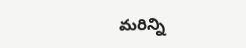మరిన్ని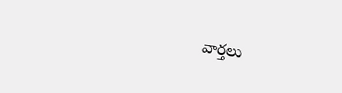వార్తలు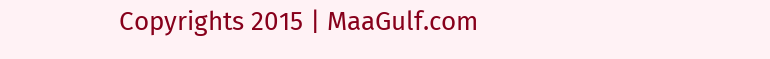Copyrights 2015 | MaaGulf.com